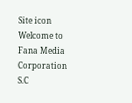Site icon Welcome to Fana Media Corporation S.C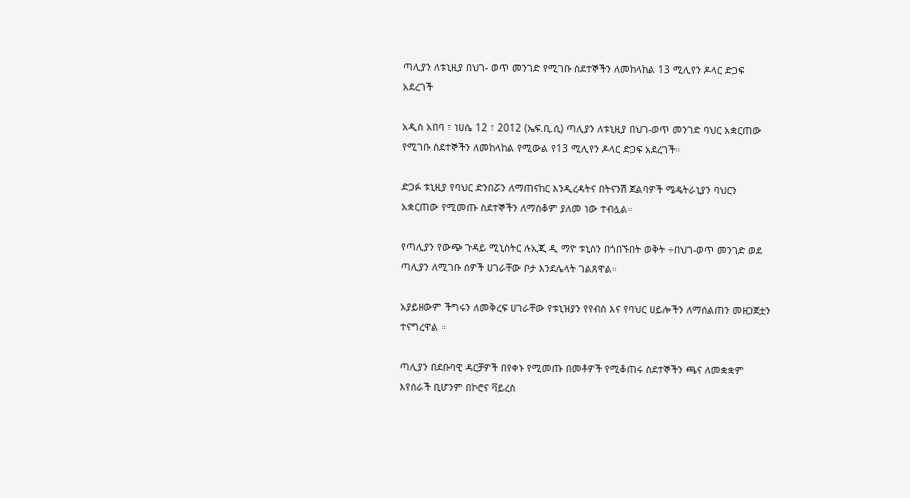ጣሊያን ለቱኒዚያ በህገ- ወጥ መንገድ የሚገቡ ስደተኞችን ለመከላከል 13 ሚሊየን ዶላር ድጋፍ አደረገች

አዲስ አበባ ፣ ነሀሴ 12 ፣ 2012 (ኤፍ.ቢ.ሲ) ጣሊያን ለቱኒዚያ በህገ-ወጥ መንገድ ባህር አቋርጠው የሚገቡ ስደተኞችን ለመከላከል የሚውል የ13 ሚሊየን ዶላር ድጋፍ አደረገች።

ድጋፉ ቱኒዚያ የባህር ድንበሯን ለማጠናከር እንዲረዳትና በትናንሽ ጀልባዎች ሜዴትራኒያን ባህርን አቋርጠው የሚመጡ ስደተኞችን ለማስቆም ያለመ ነው ተብሏል።

የጣሊያን የውጭ ጉዳይ ሚኒስትር ሉኢጂ ዲ ማዮ ቱኒስን በጎበኙበት ወቅት ÷በህገ-ወጥ መንገድ ወደ ጣሊያን ለሚገቡ ሰዎች ሀገራቸው ቦታ እንደሌላት ገልጸዋል።

አያይዘውም ችግሩን ለመቅረፍ ሀገራቸው የቱኒዝያን የየብስ እና የባህር ሀይሎችን ለማሰልጠን መዘጋጀቷን ተናግረዋል ።

ጣሊያን በደቡባዊ ዳርቻዎች በየቀኑ የሚመጡ በመቶዎች የሚቆጠሩ ስደተኞችን ጫና ለመቋቋም እየሰራች ቢሆንም በኮሮና ቫይረስ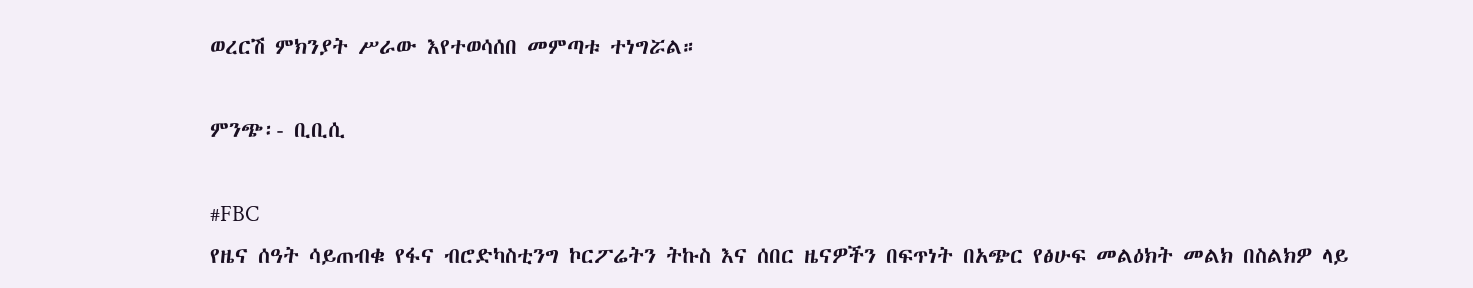ወረርሽ ምክንያት ሥራው እየተወሳሰበ መምጣቱ ተነግሯል።

ምንጭ፡- ቢቢሲ

#FBC
የዜና ሰዓት ሳይጠብቁ የፋና ብሮድካስቲንግ ኮርፖሬትን ትኩስ እና ሰበር ዜናዎችን በፍጥነት በአጭር የፅሁፍ መልዕክት መልክ በስልክዎ ላይ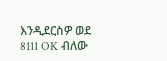እንዲደርስዎ ወደ 8111 OK ብለው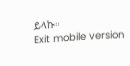ይላኩ።
Exit mobile version